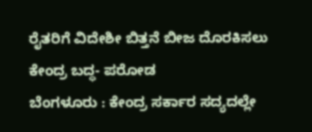ರೈತರಿಗೆ ವಿದೇಶೀ ಬಿತ್ತನೆ ಬೀಜ ದೊರಕಿಸಲು ಕೇಂದ್ರ ಬದ್ಧ- ಪರೋಡ
ಬೆಂಗಳೂರು : ಕೇಂದ್ರ ಸರ್ಕಾರ ಸದ್ಯದಲ್ಲೇ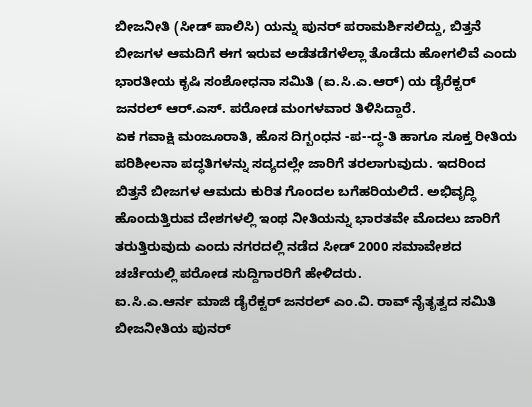ಬೀಜನೀತಿ (ಸೀಡ್ ಪಾಲಿಸಿ) ಯನ್ನು ಪುನರ್ ಪರಾಮರ್ಶಿಸಲಿದ್ದು, ಬಿತ್ತನೆ ಬೀಜಗಳ ಆಮದಿಗೆ ಈಗ ಇರುವ ಅಡೆತಡೆಗಳೆಲ್ಲಾ ತೊಡೆದು ಹೋಗಲಿವೆ ಎಂದು ಭಾರತೀಯ ಕೃಷಿ ಸಂಶೋಧನಾ ಸಮಿತಿ (ಐ.ಸಿ.ಎ.ಆರ್) ಯ ಡೈರೆಕ್ಟರ್ ಜನರಲ್ ಆರ್.ಎಸ್. ಪರೋಡ ಮಂಗಳವಾರ ತಿಳಿಸಿದ್ದಾರೆ.
ಏಕ ಗವಾಕ್ಷಿ ಮಂಜೂರಾತಿ, ಹೊಸ ದಿಗ್ಬಂಧನ -ಪ--ದ್ಧ-ತಿ ಹಾಗೂ ಸೂಕ್ತ ರೀತಿಯ ಪರಿಶೀಲನಾ ಪದ್ಧತಿಗಳನ್ನು ಸದ್ಯದಲ್ಲೇ ಜಾರಿಗೆ ತರಲಾಗುವುದು. ಇದರಿಂದ ಬಿತ್ತನೆ ಬೀಜಗಳ ಆಮದು ಕುರಿತ ಗೊಂದಲ ಬಗೆಹರಿಯಲಿದೆ. ಅಭಿವೃದ್ಧಿ ಹೊಂದುತ್ತಿರುವ ದೇಶಗಳಲ್ಲಿ ಇಂಥ ನೀತಿಯನ್ನು ಭಾರತವೇ ಮೊದಲು ಜಾರಿಗೆ ತರುತ್ತಿರುವುದು ಎಂದು ನಗರದಲ್ಲಿ ನಡೆದ ಸೀಡ್ 2000 ಸಮಾವೇಶದ ಚರ್ಚೆಯಲ್ಲಿ ಪರೋಡ ಸುದ್ದಿಗಾರರಿಗೆ ಹೇಳಿದರು.
ಐ.ಸಿ.ಎ.ಆರ್ನ ಮಾಜಿ ಡೈರೆಕ್ಟರ್ ಜನರಲ್ ಎಂ.ವಿ. ರಾವ್ ನೈತೃತ್ವದ ಸಮಿತಿ ಬೀಜನೀತಿಯ ಪುನರ್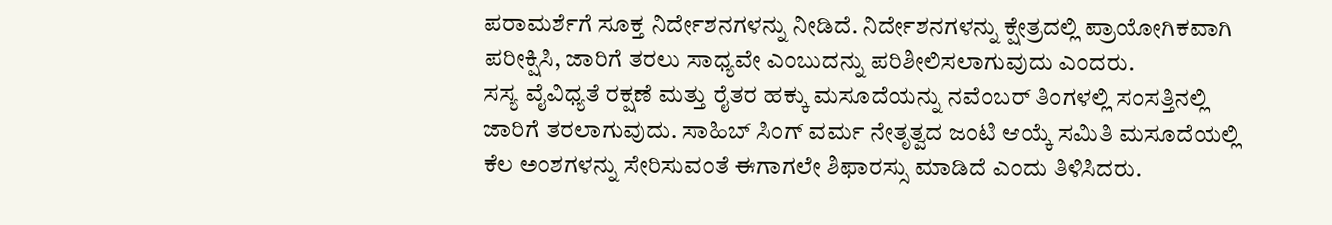ಪರಾಮರ್ಶೆಗೆ ಸೂಕ್ತ ನಿರ್ದೇಶನಗಳನ್ನು ನೀಡಿದೆ. ನಿರ್ದೇಶನಗಳನ್ನು ಕ್ಷೇತ್ರದಲ್ಲಿ ಪ್ರಾಯೋಗಿಕವಾಗಿ ಪರೀಕ್ಷಿಸಿ, ಜಾರಿಗೆ ತರಲು ಸಾಧ್ಯವೇ ಎಂಬುದನ್ನು ಪರಿಶೀಲಿಸಲಾಗುವುದು ಎಂದರು.
ಸಸ್ಯ ವೈವಿಧ್ಯತೆ ರಕ್ಷಣೆ ಮತ್ತು ರೈತರ ಹಕ್ಕು ಮಸೂದೆಯನ್ನು ನವೆಂಬರ್ ತಿಂಗಳಲ್ಲಿ ಸಂಸತ್ತಿನಲ್ಲಿ ಜಾರಿಗೆ ತರಲಾಗುವುದು. ಸಾಹಿಬ್ ಸಿಂಗ್ ವರ್ಮ ನೇತೃತ್ವದ ಜಂಟಿ ಆಯ್ಕೆ ಸಮಿತಿ ಮಸೂದೆಯಲ್ಲಿ ಕೆಲ ಅಂಶಗಳನ್ನು ಸೇರಿಸುವಂತೆ ಈಗಾಗಲೇ ಶಿಫಾರಸ್ಸು ಮಾಡಿದೆ ಎಂದು ತಿಳಿಸಿದರು.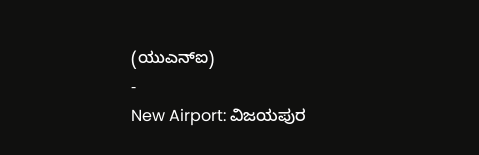(ಯುಎನ್ಐ)
-
New Airport: ವಿಜಯಪುರ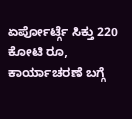ಏರ್ಪೋರ್ಟ್ಗೆ ಸಿಕ್ತು 220 ಕೋಟಿ ರೂ, ಕಾರ್ಯಾಚರಣೆ ಬಗ್ಗೆ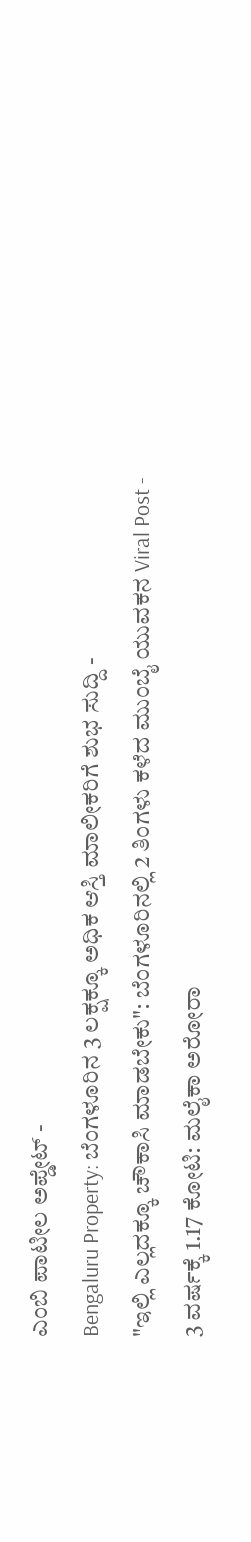ಎಂಬಿ ಪಾಟೀಲ ಅಪ್ಡೇಟ್ -
Bengaluru Property: ಬೆಂಗಳೂರಿನ 3 ಲಕ್ಷಕ್ಕೂ ಅಧಿಕ ಆಸ್ತಿ ಮಾಲೀಕರಿಗೆ ಶುಭ ಸುದ್ದಿ -
"ಇಲ್ಲಿ ಎಲ್ಲದಕ್ಕೂ ಚೌಕಾಸಿ ಮಾಡಬೇಕು": ಬೆಂಗಳೂರಿನಲ್ಲಿ 2 ತಿಂಗಳು ಕಳೆದ ಮುಂಬೈ ಯುವಕನ Viral Post -
3 ವರ್ಷಕ್ಕೆ 1.17 ಕೋಟಿ: ಮಲೈಕಾ ಅರೋರಾ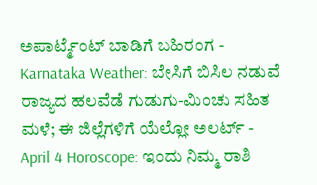ಅಪಾರ್ಟ್ಮೆಂಟ್ ಬಾಡಿಗೆ ಬಹಿರಂಗ -
Karnataka Weather: ಬೇಸಿಗೆ ಬಿಸಿಲ ನಡುವೆ ರಾಜ್ಯದ ಹಲವೆಡೆ ಗುಡುಗು-ಮಿಂಚು ಸಹಿತ ಮಳೆ; ಈ ಜಿಲ್ಲೆಗಳಿಗೆ ಯೆಲ್ಲೋ ಅಲರ್ಟ್ -
April 4 Horoscope: ಇಂದು ನಿಮ್ಮ ರಾಶಿ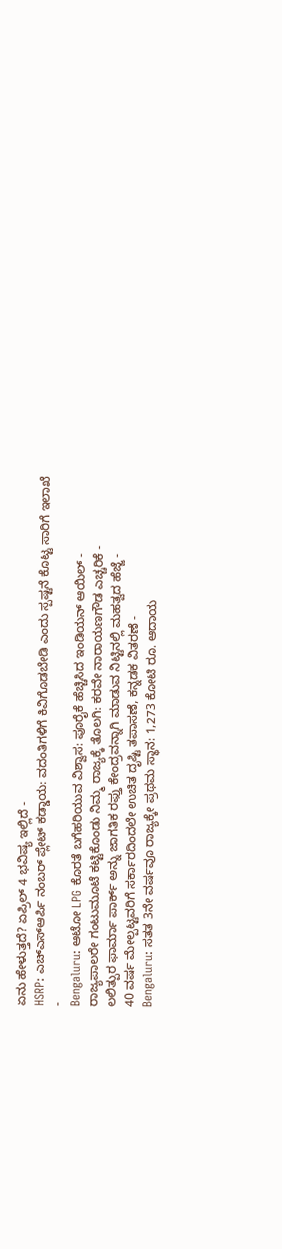ಏನು ಹೇಳುತ್ತದೆ? ಏಪ್ರಿಲ್ 4 ಭವಿಷ್ಯ ಇಲ್ಲಿದೆ -
HSRP: ಎಚ್ಎಸ್ಆರ್ಪಿ ನಂಬರ್ ಪ್ಲೇಟ್ ಕಡ್ಡಾಯ: ವದಂತಿಗಳಿಗೆ ಕಿವಿಗೊಡಬೇಡಿ ಎಂದು ಸ್ಪಷ್ಟನೆ ಕೊಟ್ಟ ಸಾರಿಗೆ ಇಲಾಖೆ -
Bengaluru: ಆಟೋ LPG ಕೊರತೆ ಬಗೆಹರಿಯುವ ವಿಶ್ವಾಸ: ಪೂರೈಕೆ ಹೆಚ್ಚಿಸಿದ ಇಂಡಿಯನ್ ಆಯಿಲ್ -
ರಾಜ್ಯಪಾಲರೇ ಗಂಟುಮೂಟೆ ಕಟ್ಟಿಕೊಂಡು ನಿಮ್ಮ ರಾಜ್ಯಕ್ಕೆ ತೊಲಗಿ: ಕರವೇ ನಾರಾಯಣಗೌಡ ಎಚ್ಚರಿಕೆ -
ಲಲಿತ್ಪುರ ಫಾರ್ಮಾ ಪಾರ್ಕ್ ಅನ್ನು ಜಾಗತಿಕ ರಫ್ತು ಕೇಂದ್ರವನ್ನಾಗಿ ಮಾಡುವ ನಿಟ್ಟಿನಲ್ಲಿ ಮಹತ್ವದ ಹೆಜ್ಜೆ -
40 ವರ್ಷ ಮೇಲ್ಪಟ್ಟವರಿಗೆ ಸರ್ಕಾರದಿಂದಲೇ ಉಚಿತ ದೃಷ್ಟಿ ತಪಾಸಣೆ, ಕನ್ನಡಕ ವಿತರಣೆ -
Bengaluru: ಸತತ 3ನೇ ವರ್ಷವೂ ರಾಜ್ಯಕ್ಕೇ ಪ್ರಥಮ ಸ್ಥಾನ: 1,273 ಕೋಟಿ ರೂ. ಆದಾಯ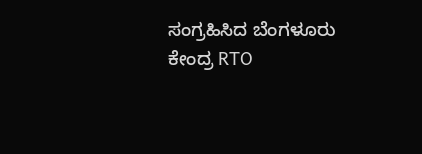ಸಂಗ್ರಹಿಸಿದ ಬೆಂಗಳೂರು ಕೇಂದ್ರ RTO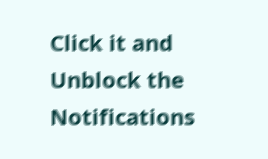Click it and Unblock the Notifications